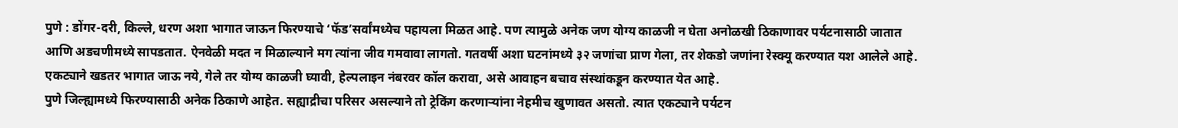पुणे : डोंगर-दरी, किल्ले, धरण अशा भागात जाऊन फिरण्याचे ‘फॅड’सर्वांमध्येच पहायला मिळत आहे. पण त्यामुळे अनेक जण योग्य काळजी न घेता अनोळखी ठिकाणावर पर्यटनासाठी जातात आणि अडचणीमध्ये सापडतात. ऐनवेळी मदत न मिळाल्याने मग त्यांना जीव गमवावा लागतो. गतवर्षी अशा घटनांमध्ये ३२ जणांचा प्राण गेला, तर शेकडो जणांना रेस्क्यू करण्यात यश आलेले आहे. एकट्याने खडतर भागात जाऊ नये, गेले तर योग्य काळजी घ्यावी, हेल्पलाइन नंबरवर कॉल करावा, असे आवाहन बचाव संस्थांकडून करण्यात येत आहे.
पुणे जिल्ह्यामध्ये फिरण्यासाठी अनेक ठिकाणे आहेत. सह्याद्रीचा परिसर असल्याने तो ट्रेकिंग करणाऱ्यांना नेहमीच खुणावत असतो. त्यात एकट्याने पर्यटन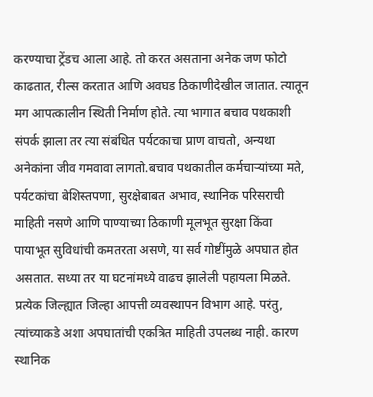करण्याचा ट्रेंडच आला आहे. तो करत असताना अनेक जण फोटो काढतात, रील्स करतात आणि अवघड ठिकाणीदेखील जातात. त्यातून मग आपत्कालीन स्थिती निर्माण होते. त्या भागात बचाव पथकाशी संपर्क झाला तर त्या संबंधित पर्यटकाचा प्राण वाचतो, अन्यथा अनेकांना जीव गमवावा लागतो.बचाव पथकातील कर्मचाऱ्यांच्या मते, पर्यटकांचा बेशिस्तपणा, सुरक्षेबाबत अभाव, स्थानिक परिसराची माहिती नसणे आणि पाण्याच्या ठिकाणी मूलभूत सुरक्षा किंवा पायाभूत सुविधांची कमतरता असणे, या सर्व गोष्टींमुळे अपघात होत असतात. सध्या तर या घटनांमध्ये वाढच झालेली पहायला मिळते.
प्रत्येक जिल्ह्यात जिल्हा आपत्ती व्यवस्थापन विभाग आहे. परंतु, त्यांच्याकडे अशा अपघातांची एकत्रित माहिती उपलब्ध नाही. कारण स्थानिक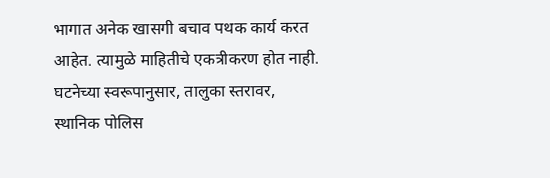भागात अनेक खासगी बचाव पथक कार्य करत आहेत. त्यामुळे माहितीचे एकत्रीकरण होत नाही. घटनेच्या स्वरूपानुसार, तालुका स्तरावर, स्थानिक पोलिस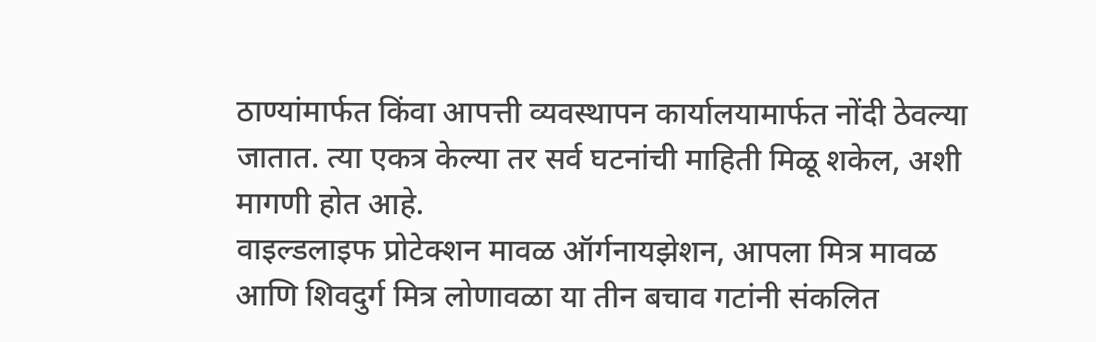ठाण्यांमार्फत किंवा आपत्ती व्यवस्थापन कार्यालयामार्फत नोंदी ठेवल्या जातात. त्या एकत्र केल्या तर सर्व घटनांची माहिती मिळू शकेल, अशी मागणी होत आहे.
वाइल्डलाइफ प्रोटेक्शन मावळ ऑर्गनायझेशन, आपला मित्र मावळ आणि शिवदुर्ग मित्र लोणावळा या तीन बचाव गटांनी संकलित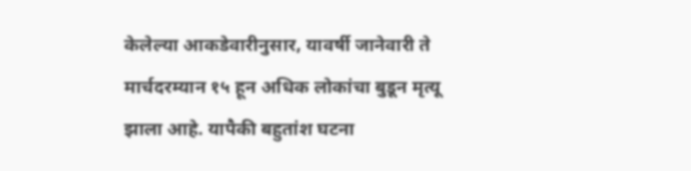केलेल्या आकडेवारीनुसार, यावर्षी जानेवारी ते मार्चदरम्यान १५ हून अधिक लोकांचा बुडून मृत्यू झाला आहे. यापैकी बहुतांश घटना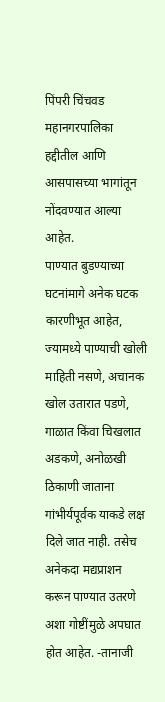पिंपरी चिंचवड महानगरपालिका हद्दीतील आणि आसपासच्या भागांतून नोंदवण्यात आल्या आहेत.
पाण्यात बुडण्याच्या घटनांमागे अनेक घटक कारणीभूत आहेत, ज्यामध्ये पाण्याची खोली माहिती नसणे, अचानक खोल उतारात पडणे, गाळात किंवा चिखलात अडकणे, अनोळखी ठिकाणी जाताना गांभीर्यपूर्वक याकडे लक्ष दिले जात नाही. तसेच अनेकदा मद्यप्राशन करून पाण्यात उतरणे अशा गोष्टींमुळे अपघात होत आहेत. -तानाजी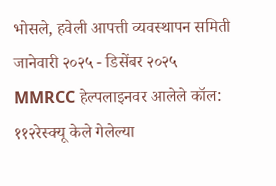भोसले, हवेली आपत्ती व्यवस्थापन समिती
जानेवारी २०२५ - डिसेंबर २०२५
MMRCC हेल्पलाइनवर आलेले कॉल: ११२रेस्क्यू केले गेलेल्या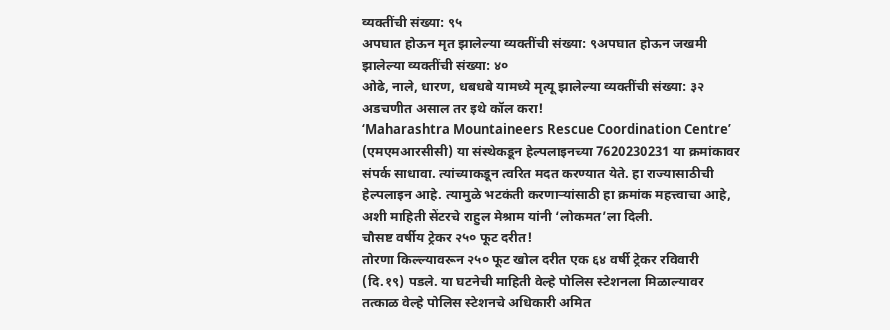व्यक्तींची संख्या: ९५
अपघात होऊन मृत झालेल्या व्यक्तींची संख्या: ९अपघात होऊन जखमी झालेल्या व्यक्तींची संख्या: ४०
ओढे, नाले, धारण, धबधबे यामध्ये मृत्यू झालेल्या व्यक्तींची संख्या: ३२
अडचणीत असाल तर इथे कॉल करा!
‘Maharashtra Mountaineers Rescue Coordination Centre’ (एमएमआरसीसी) या संस्थेकडून हेल्पलाइनच्या 7620230231 या क्रमांकावर संपर्क साधावा. त्यांच्याकडून त्वरित मदत करण्यात येते. हा राज्यासाठीची हेल्पलाइन आहे. त्यामुळे भटकंती करणाऱ्यांसाठी हा क्रमांक महत्त्वाचा आहे, अशी माहिती सेंटरचे राहुल मेश्राम यांनी ‘लोकमत’ला दिली.
चौसष्ट वर्षीय ट्रेकर २५० फूट दरीत!
तोरणा किल्ल्यावरून २५० फूट खोल दरीत एक ६४ वर्षी ट्रेकर रविवारी (दि.१९) पडले. या घटनेची माहिती वेल्हे पोलिस स्टेशनला मिळाल्यावर तत्काळ वेल्हे पोलिस स्टेशनचे अधिकारी अमित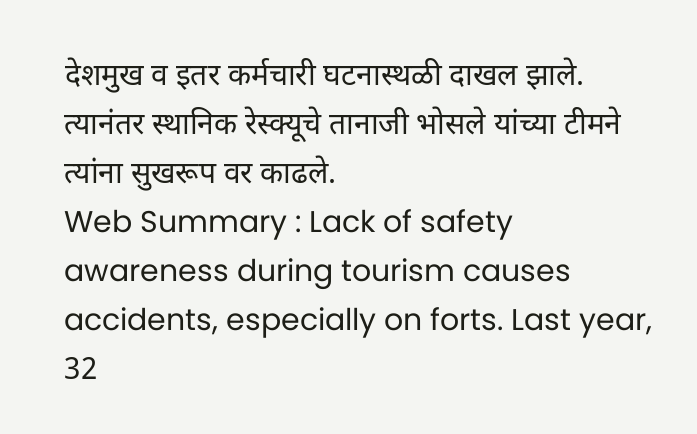देशमुख व इतर कर्मचारी घटनास्थळी दाखल झाले. त्यानंतर स्थानिक रेस्क्यूचे तानाजी भोसले यांच्या टीमने त्यांना सुखरूप वर काढले.
Web Summary : Lack of safety awareness during tourism causes accidents, especially on forts. Last year, 32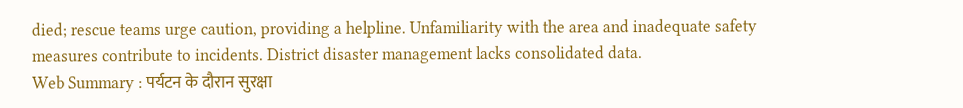died; rescue teams urge caution, providing a helpline. Unfamiliarity with the area and inadequate safety measures contribute to incidents. District disaster management lacks consolidated data.
Web Summary : पर्यटन के दौरान सुरक्षा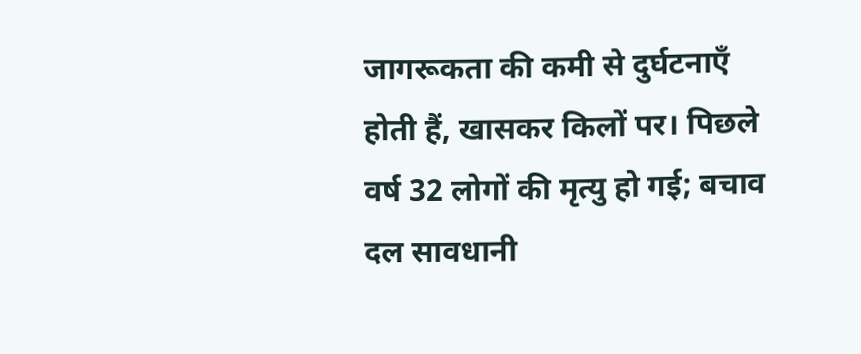जागरूकता की कमी से दुर्घटनाएँ होती हैं, खासकर किलों पर। पिछले वर्ष 32 लोगों की मृत्यु हो गई; बचाव दल सावधानी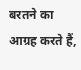बरतने का आग्रह करते हैं,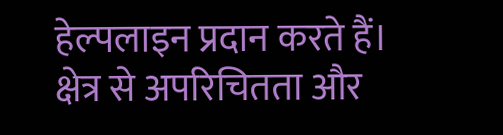हेल्पलाइन प्रदान करते हैं। क्षेत्र से अपरिचितता और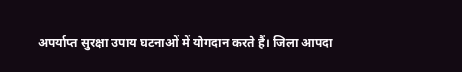अपर्याप्त सुरक्षा उपाय घटनाओं में योगदान करते हैं। जिला आपदा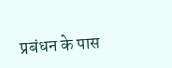प्रबंधन के पास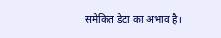समेकित डेटा का अभाव है।